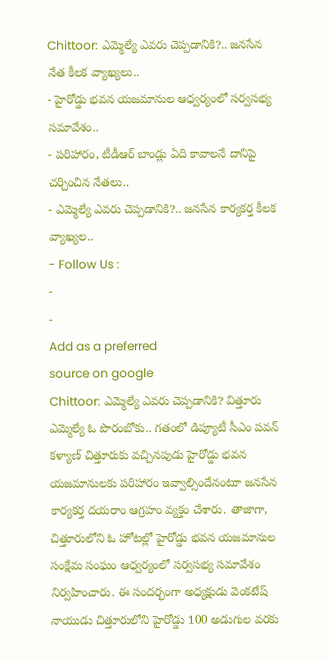Chittoor: ఎమ్మెల్యే ఎవరు చెప్పడానికి?.. జనసేన నేత కీలక వ్యాఖ్యలు..
- హైరోడ్డు భవన యజమానుల ఆధ్వర్యంలో సర్వసభ్య సమావేశం..
- పరిహారం, టీడీఆర్ బాండ్లు ఏది కావాలనే దానిపై చర్చించిన నేతలు..
- ఎమ్మెల్యే ఎవరు చెప్పడానికి?.. జనసేన కార్యకర్త కీలక వ్యాఖ్యల..
- Follow Us :
-
-
Add as a preferred
source on google
Chittoor: ఎమ్మెల్యే ఎవరు చెప్పడానికి? విత్తూరు ఎమ్మెల్యే ఓ పొరంబోకు.. గతంలో డిప్యూటీ సీఎం పవన్ కళ్యాణ్ చిత్తూరుకు వచ్చినపుడు హైరోడ్డు భవన యజమానులకు పరిహారం ఇవ్వాల్సిందేనంటూ జనసేన కార్యకర్త దయరాం ఆగ్రహం వ్యక్తం చేశారు. తాజాగా, చిత్తూరులోని ఓ హోటల్లో హైరోడ్డు భవన యజమానుల సంక్షేమ సంఘం ఆధ్వర్యంలో సర్వసభ్య సమావేశం నిర్వహించారు. ఈ సందర్భంగా అధ్యక్షుడు వెంకటేష్ నాయుడు చిత్తూరులోని హైరోడ్డు 100 అడుగుల వరకు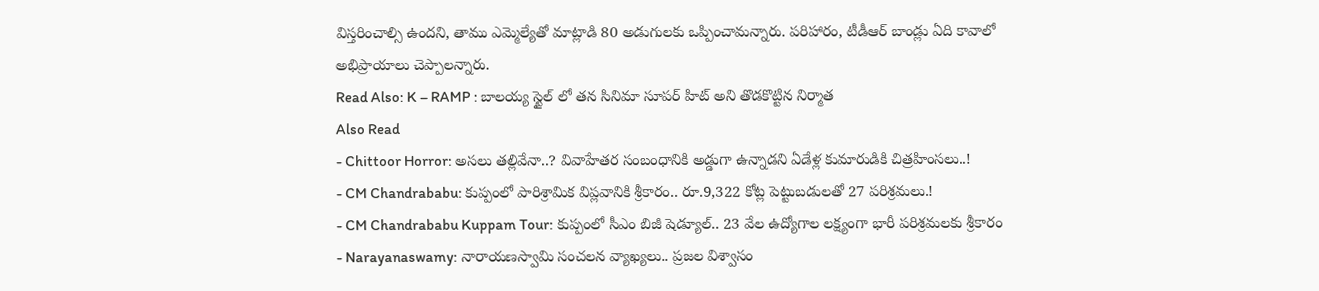విస్తరించాల్సి ఉందని, తాము ఎమ్మెల్యేతో మాట్లాడి 80 అడుగులకు ఒప్పించామన్నారు. పరిహారం, టీడీఆర్ బాండ్లు ఏది కావాలో అభిప్రాయాలు చెప్పాలన్నారు.
Read Also: K – RAMP : బాలయ్య స్టైల్ లో తన సినిమా సూపర్ హిట్ అని తొడకొట్టిన నిర్మాత
Also Read
- Chittoor Horror: అసలు తల్లివేనా..? వివాహేతర సంబంధానికి అడ్డుగా ఉన్నాడని ఏడేళ్ల కుమారుడికి చిత్రహింసలు..!
- CM Chandrababu: కుప్పంలో పారిశ్రామిక విప్లవానికి శ్రీకారం.. రూ.9,322 కోట్ల పెట్టుబడులతో 27 పరిశ్రమలు.!
- CM Chandrababu Kuppam Tour: కుప్పంలో సీఎం బిజీ షెడ్యూల్.. 23 వేల ఉద్యోగాల లక్ష్యంగా భారీ పరిశ్రమలకు శ్రీకారం
- Narayanaswamy: నారాయణస్వామి సంచలన వ్యాఖ్యలు.. ప్రజల విశ్వాసం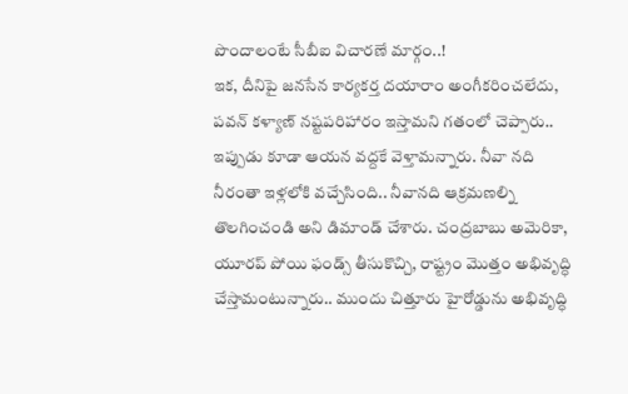పొందాలంటే సీబీఐ విచారణే మార్గం..!
ఇక, దీనిపై జనసేన కార్యకర్త దయారాం అంగీకరించలేదు, పవన్ కళ్యాణ్ నష్టపరిహారం ఇస్తామని గతంలో చెప్పారు.. ఇప్పుడు కూడా ఆయన వద్దకే వెళ్తామన్నారు. నీవా నది నీరంతా ఇళ్లలోకి వచ్చేసింది.. నీవానది ఆక్రమణల్ని తొలగించండి అని డిమాండ్ చేశారు. చంద్రబాబు అమెరికా, యూరప్ పోయి ఫండ్స్ తీసుకొచ్చి, రాష్ట్రం మొత్తం అభివృద్ధి చేస్తామంటున్నారు.. ముందు చిత్తూరు హైరోడ్డును అభివృద్ధి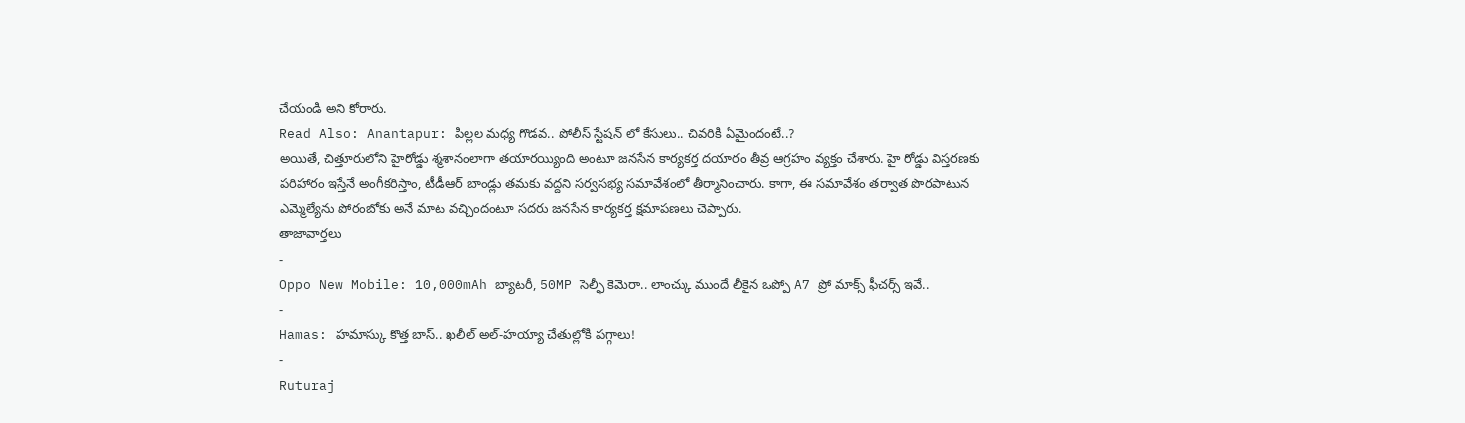చేయండి అని కోరారు.
Read Also: Anantapur: పిల్లల మధ్య గొడవ.. పోలీస్ స్టేషన్ లో కేసులు.. చివరికి ఏమైందంటే..?
అయితే, చిత్తూరులోని హైరోడ్డు శ్మశానంలాగా తయారయ్యింది అంటూ జనసేన కార్యకర్త దయారం తీవ్ర ఆగ్రహం వ్యక్తం చేశారు. హై రోడ్డు విస్తరణకు పరిహారం ఇస్తేనే అంగీకరిస్తాం, టీడీఆర్ బాండ్లు తమకు వద్దని సర్వసభ్య సమావేశంలో తీర్మానించారు. కాగా, ఈ సమావేశం తర్వాత పొరపాటున ఎమ్మెల్యేను పోరంబోకు అనే మాట వచ్చిందంటూ సదరు జనసేన కార్యకర్త క్షమాపణలు చెప్పారు.
తాజావార్తలు
-
Oppo New Mobile: 10,000mAh బ్యాటరీ, 50MP సెల్ఫీ కెమెరా.. లాంచ్కు ముందే లీకైన ఒప్పో A7 ప్రో మాక్స్ ఫీచర్స్ ఇవే..
-
Hamas: హమాస్కు కొత్త బాస్.. ఖలీల్ అల్-హయ్యా చేతుల్లోకి పగ్గాలు!
-
Ruturaj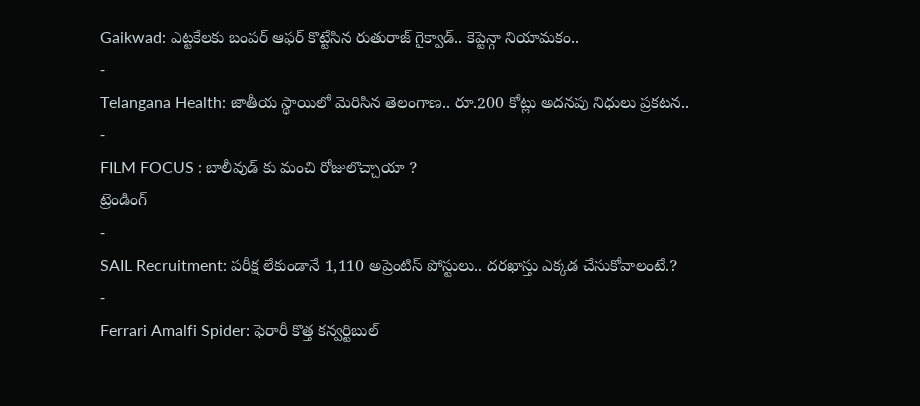Gaikwad: ఎట్టకేలకు బంపర్ ఆఫర్ కొట్టేసిన రుతురాజ్ గైక్వాడ్.. కెప్టెన్గా నియామకం..
-
Telangana Health: జాతీయ స్థాయిలో మెరిసిన తెలంగాణ.. రూ.200 కోట్లు అదనపు నిధులు ప్రకటన..
-
FILM FOCUS : బాలీవుడ్ కు మంచి రోజులొచ్చాయా ?
ట్రెండింగ్
-
SAIL Recruitment: పరీక్ష లేకుండానే 1,110 అప్రెంటిస్ పోస్టులు.. దరఖాస్తు ఎక్కడ చేసుకోవాలంటే.?
-
Ferrari Amalfi Spider: ఫెరారీ కొత్త కన్వర్టిబుల్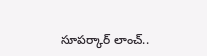సూపర్కార్ లాంచ్..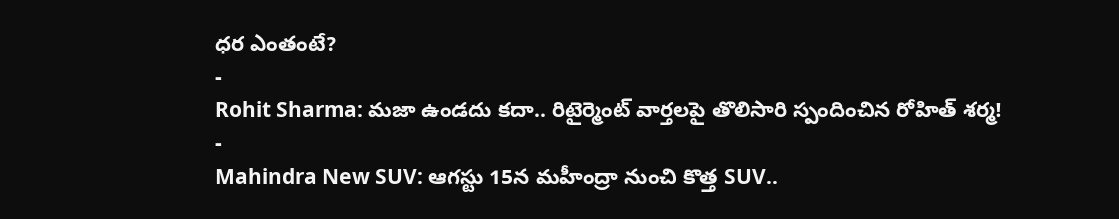ధర ఎంతంటే?
-
Rohit Sharma: మజా ఉండదు కదా.. రిటైర్మెంట్ వార్తలపై తొలిసారి స్పందించిన రోహిత్ శర్మ!
-
Mahindra New SUV: ఆగస్టు 15న మహీంద్రా నుంచి కొత్త SUV..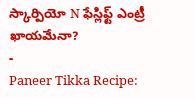స్కార్పియో N ఫేస్లిఫ్ట్ ఎంట్రీ ఖాయమేనా?
-
Paneer Tikka Recipe: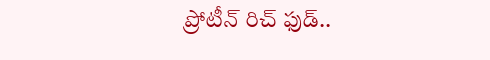ప్రోటీన్ రిచ్ ఫుడ్..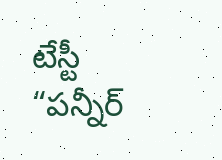టేస్టీ “పన్నీర్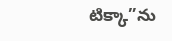టిక్కా”ను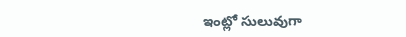ఇంట్లో సులువుగా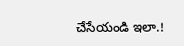చేసేయండి ఇలా.!